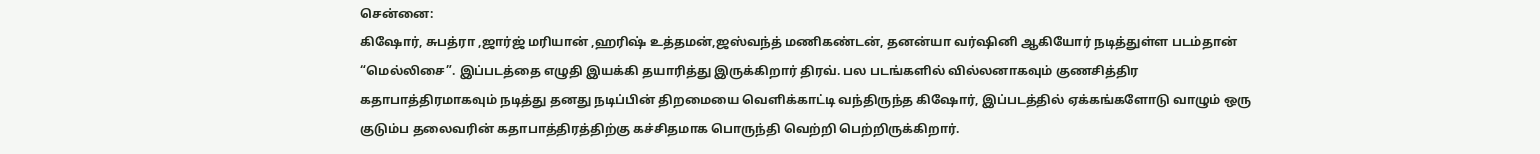சென்னை:
கிஷோர், சுபத்ரா ,ஜார்ஜ் மரியான் ,ஹரிஷ் உத்தமன்,ஜஸ்வந்த் மணிகண்டன், தனன்யா வர்ஷினி ஆகியோர் நடித்துள்ள படம்தான் “மெல்லிசை”. இப்படத்தை எழுதி இயக்கி தயாரித்து இருக்கிறார் திரவ். பல படங்களில் வில்லனாகவும் குணசித்திர கதாபாத்திரமாகவும் நடித்து தனது நடிப்பின் திறமையை வெளிக்காட்டி வந்திருந்த கிஷோர், இப்படத்தில் ஏக்கங்களோடு வாழும் ஒரு குடும்ப தலைவரின் கதாபாத்திரத்திற்கு கச்சிதமாக பொருந்தி வெற்றி பெற்றிருக்கிறார்.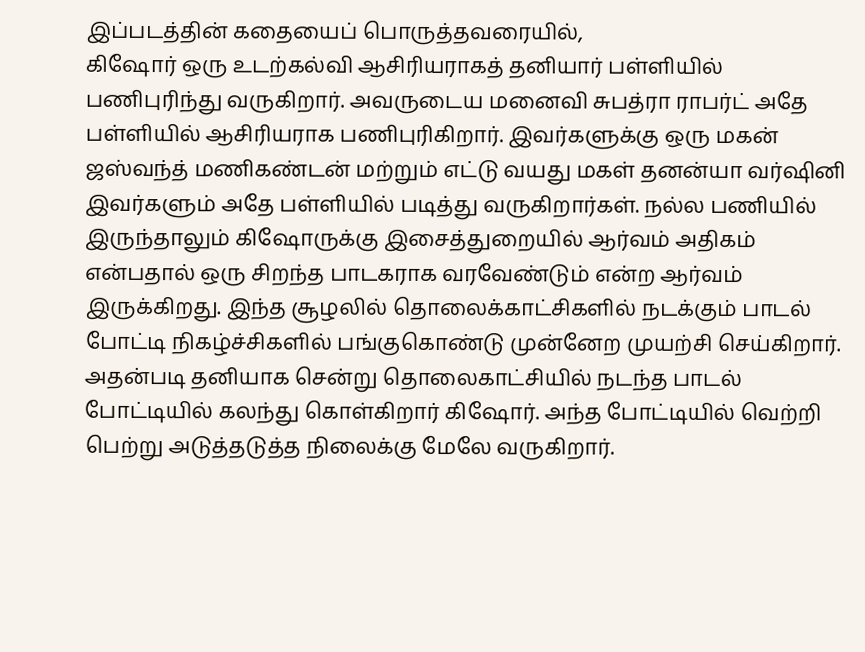இப்படத்தின் கதையைப் பொருத்தவரையில்,
கிஷோர் ஒரு உடற்கல்வி ஆசிரியராகத் தனியார் பள்ளியில் பணிபுரிந்து வருகிறார். அவருடைய மனைவி சுபத்ரா ராபர்ட் அதே பள்ளியில் ஆசிரியராக பணிபுரிகிறார். இவர்களுக்கு ஒரு மகன் ஜஸ்வந்த் மணிகண்டன் மற்றும் எட்டு வயது மகள் தனன்யா வர்ஷினி இவர்களும் அதே பள்ளியில் படித்து வருகிறார்கள். நல்ல பணியில் இருந்தாலும் கிஷோருக்கு இசைத்துறையில் ஆர்வம் அதிகம் என்பதால் ஒரு சிறந்த பாடகராக வரவேண்டும் என்ற ஆர்வம் இருக்கிறது. இந்த சூழலில் தொலைக்காட்சிகளில் நடக்கும் பாடல் போட்டி நிகழ்ச்சிகளில் பங்குகொண்டு முன்னேற முயற்சி செய்கிறார். அதன்படி தனியாக சென்று தொலைகாட்சியில் நடந்த பாடல் போட்டியில் கலந்து கொள்கிறார் கிஷோர். அந்த போட்டியில் வெற்றி பெற்று அடுத்தடுத்த நிலைக்கு மேலே வருகிறார்.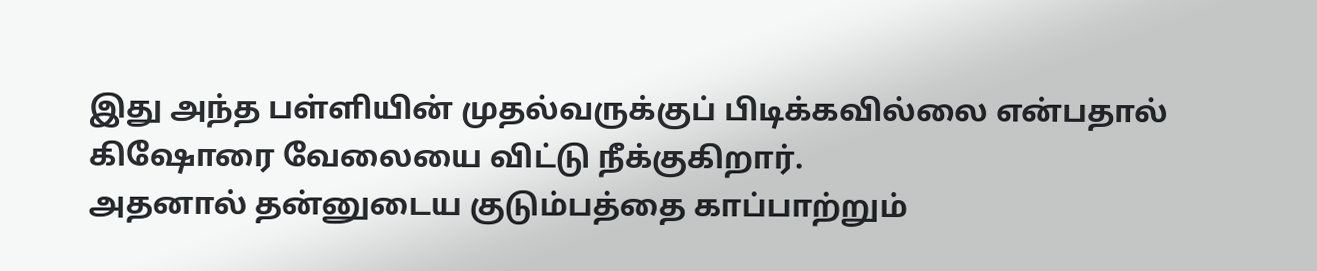இது அந்த பள்ளியின் முதல்வருக்குப் பிடிக்கவில்லை என்பதால் கிஷோரை வேலையை விட்டு நீக்குகிறார்.
அதனால் தன்னுடைய குடும்பத்தை காப்பாற்றும்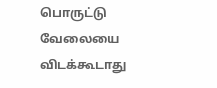பொருட்டு வேலையை விடக்கூடாது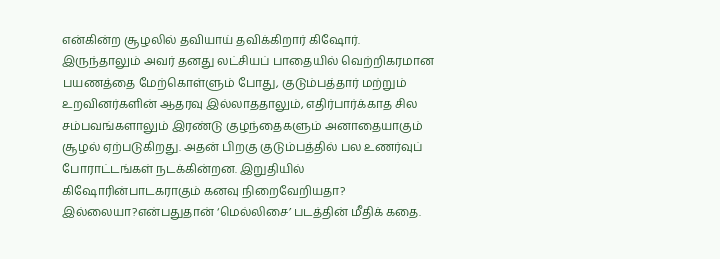என்கின்ற சூழலில் தவியாய் தவிக்கிறார் கிஷோர். இருந்தாலும் அவர் தனது லட்சியப் பாதையில் வெற்றிகரமான பயணத்தை மேற்கொள்ளும் போது, குடும்பத்தார் மற்றும் உறவினர்களின் ஆதரவு இல்லாததாலும், எதிர்பார்க்காத சில சம்பவங்களாலும் இரண்டு குழந்தைகளும் அனாதையாகும் சூழல் ஏற்படுகிறது. அதன் பிறகு குடும்பத்தில் பல உணர்வுப் போராட்டங்கள் நடக்கின்றன. இறுதியில் கிஷோரின்பாடகராகும் கனவு நிறைவேறியதா? இல்லையா?என்பதுதான் ‘மெல்லிசை’ படத்தின் மீதிக் கதை.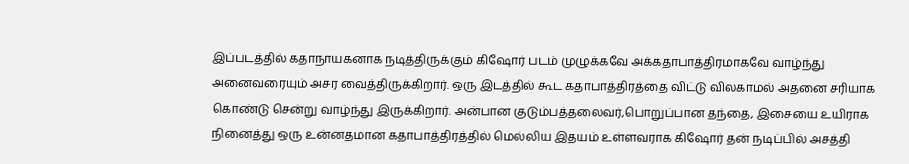இப்படத்தில் கதாநாயகனாக நடித்திருக்கும் கிஷோர் படம் முழுக்கவே அக்கதாபாத்திரமாகவே வாழ்ந்து அனைவரையும் அசர வைத்திருக்கிறார். ஒரு இடத்தில் கூட கதாபாத்திரத்தை விட்டு விலகாமல் அதனை சரியாக கொண்டு சென்று வாழ்ந்து இருக்கிறார். அன்பான குடும்பத்தலைவர்,பொறுப்பான தந்தை, இசையை உயிராக நினைத்து ஒரு உன்னதமான கதாபாத்திரத்தில் மெல்லிய இதயம் உள்ளவராக கிஷோர் தன் நடிப்பில் அசத்தி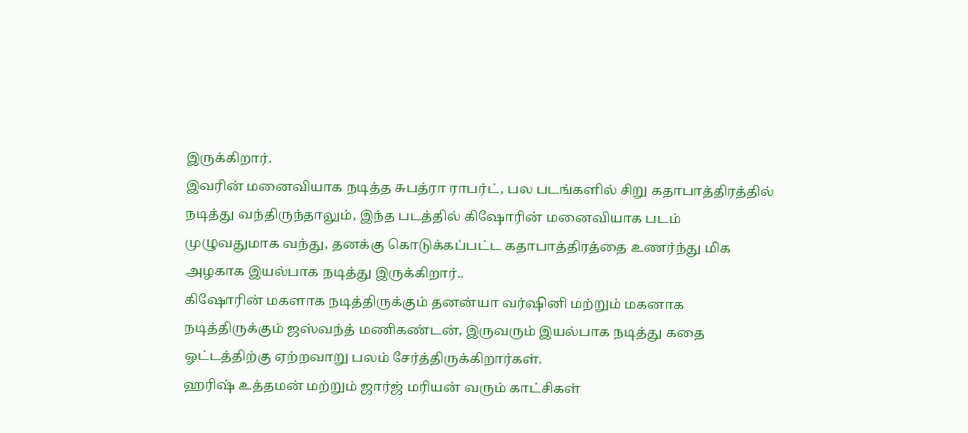இருக்கிறார்.
இவரின் மனைவியாக நடித்த சுபத்ரா ராபர்ட், பல படங்களில் சிறு கதாபாத்திரத்தில் நடித்து வந்திருந்தாலும், இந்த படத்தில் கிஷோரின் மனைவியாக படம் முழுவதுமாக வந்து, தனக்கு கொடுக்கப்பட்ட கதாபாத்திரத்தை உணர்ந்து மிக அழகாக இயல்பாக நடித்து இருக்கிறார்..
கிஷோரின் மகளாக நடித்திருக்கும் தனன்யா வர்ஷினி மற்றும் மகனாக நடித்திருக்கும் ஜஸ்வந்த் மணிகண்டன், இருவரும் இயல்பாக நடித்து கதை ஓட்டத்திற்கு ஏற்றவாறு பலம் சேர்த்திருக்கிறார்கள்.
ஹரிஷ் உத்தமன் மற்றும் ஜார்ஜ் மரியன் வரும் காட்சிகள்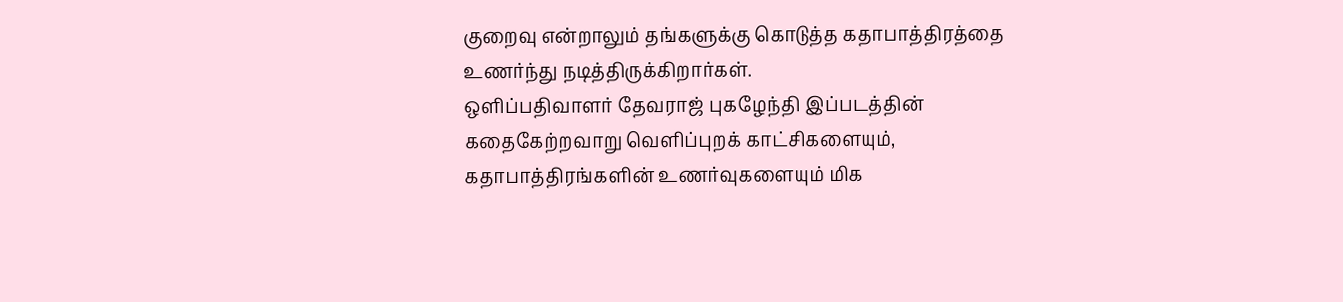குறைவு என்றாலும் தங்களுக்கு கொடுத்த கதாபாத்திரத்தை உணர்ந்து நடித்திருக்கிறார்கள்.
ஒளிப்பதிவாளர் தேவராஜ் புகழேந்தி இப்படத்தின் கதைகேற்றவாறு வெளிப்புறக் காட்சிகளையும், கதாபாத்திரங்களின் உணர்வுகளையும் மிக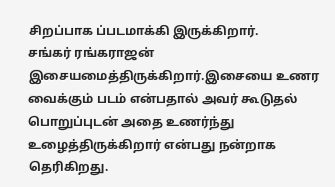சிறப்பாக ப்படமாக்கி இருக்கிறார்.
சங்கர் ரங்கராஜன் இசையமைத்திருக்கிறார்.இசையை உணர வைக்கும் படம் என்பதால் அவர் கூடுதல் பொறுப்புடன் அதை உணர்ந்து உழைத்திருக்கிறார் என்பது நன்றாக தெரிகிறது.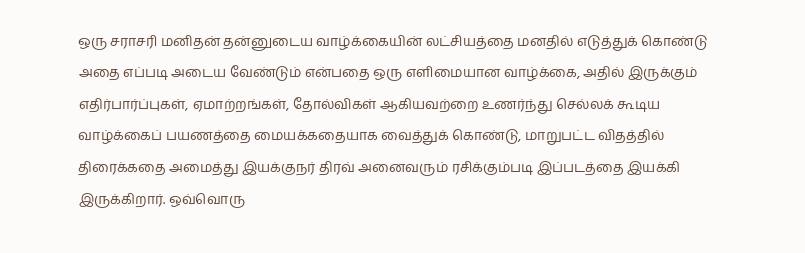ஒரு சராசரி மனிதன் தன்னுடைய வாழ்க்கையின் லட்சியத்தை மனதில் எடுத்துக் கொண்டு அதை எப்படி அடைய வேண்டும் என்பதை ஒரு எளிமையான வாழ்க்கை, அதில் இருக்கும் எதிர்பார்ப்புகள், ஏமாற்றங்கள், தோல்விகள் ஆகியவற்றை உணர்ந்து செல்லக் கூடிய வாழ்க்கைப் பயணத்தை மையக்கதையாக வைத்துக் கொண்டு, மாறுபட்ட விதத்தில் திரைக்கதை அமைத்து இயக்குநர் திரவ் அனைவரும் ரசிக்கும்படி இப்படத்தை இயக்கி இருக்கிறார். ஒவ்வொரு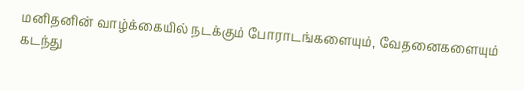மனிதனின் வாழ்க்கையில் நடக்கும் போராடங்களையும், வேதனைகளையும் கடந்து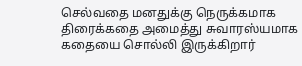செல்வதை மனதுக்கு நெருக்கமாக திரைக்கதை அமைத்து சுவாரஸ்யமாக கதையை சொல்லி இருக்கிறார்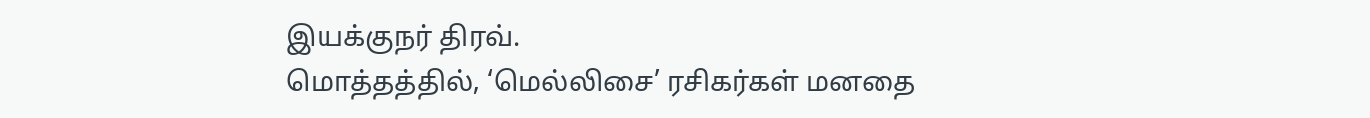இயக்குநர் திரவ்.
மொத்தத்தில், ‘மெல்லிசை’ ரசிகர்கள் மனதை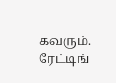கவரும்.
ரேட்டிங்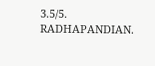3.5/5.
RADHAPANDIAN.